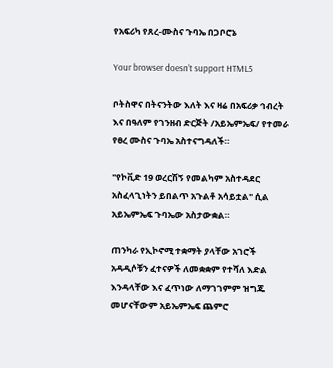የአፍሪካ የጸረ-ሙስና ጉባኤ በጋቦሮኔ

Your browser doesn’t support HTML5

ቦትስዋና በትናንትው እለት እና ዛሬ በአፍሪቃ ኅብረት እና በዓለም የገንዘብ ድርጅት /አይኤምኤፍ/ የተመራ የፀረ ሙስና ጉባኤ አስተናግዳለች።

"የኮቪድ 19 ወረርሽኝ የመልካም አስተዳደር አስፈላጊነትን ይበልጥ አጉልቶ አሳይቷል" ሲል አይኤምኤፍ ጉባኤው አስታውቋል።

ጠንካራ የኢኮኖሚ ተቋማት ያላቸው አገሮች አዳዲሶቹን ፈተናዎች ለመቋቋም የተሻለ እድል እንዳላቸው እና ፈጥነው ለማገገምም ዝግጁ መሆናቸውም አይኤምኤፍ ጨምሮ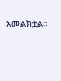አመልክቷል።